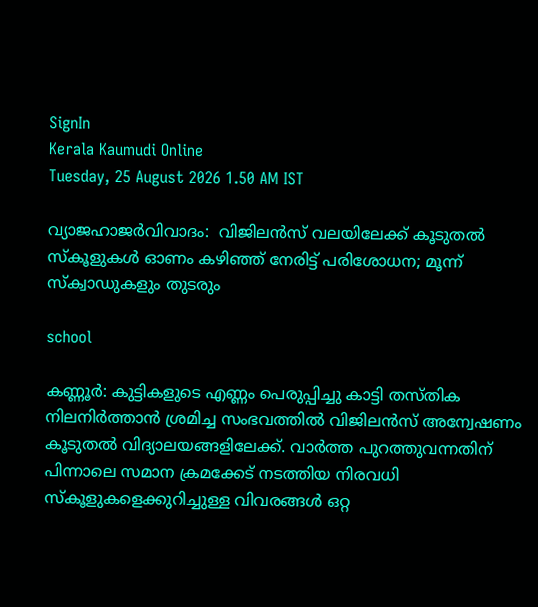SignIn
Kerala Kaumudi Online
Tuesday, 25 August 2026 1.50 AM IST

വ്യാജഹാജർവിവാദം:  വിജിലൻസ് വലയിലേക്ക് കൂടുതൽ സ്കൂളുകൾ ഓണം കഴിഞ്ഞ് നേരിട്ട് പരിശോധന; മൂന്ന് സ്‌ക്വാഡുകളും തുടരും

school

കണ്ണൂർ: കുട്ടികളുടെ എണ്ണം പെരുപ്പിച്ചു കാട്ടി തസ്തിക നിലനിർത്താൻ ശ്രമിച്ച സംഭവത്തിൽ വിജിലൻസ് അന്വേഷണം കൂടുതൽ വിദ്യാലയങ്ങളിലേക്ക്. വാർത്ത പുറത്തുവന്നതിന് പിന്നാലെ സമാന ക്രമക്കേട് നടത്തിയ നിരവധി സ്‌കൂളുകളെക്കുറിച്ചുള്ള വിവരങ്ങൾ ഒറ്റ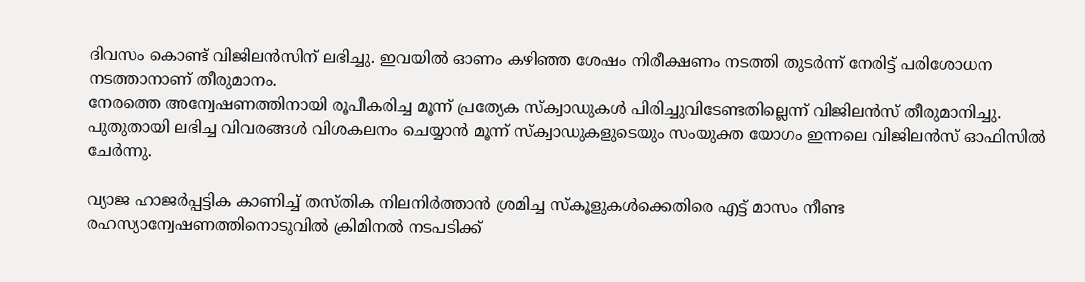ദിവസം കൊണ്ട് വിജിലൻസിന് ലഭിച്ചു. ഇവയിൽ ഓണം കഴിഞ്ഞ ശേഷം നിരീക്ഷണം നടത്തി തുടർന്ന് നേരിട്ട് പരിശോധന നടത്താനാണ് തീരുമാനം.
നേരത്തെ അന്വേഷണത്തിനായി രൂപീകരിച്ച മൂന്ന് പ്രത്യേക സ്‌ക്വാഡുകൾ പിരിച്ചുവിടേണ്ടതില്ലെന്ന് വിജിലൻസ് തീരുമാനിച്ചു. പുതുതായി ലഭിച്ച വിവരങ്ങൾ വിശകലനം ചെയ്യാൻ മൂന്ന് സ്‌ക്വാഡുകളുടെയും സംയുക്ത യോഗം ഇന്നലെ വിജിലൻസ് ഓഫിസിൽ ചേർന്നു.

വ്യാജ ഹാജർപ്പട്ടിക കാണിച്ച് തസ്തിക നിലനിർത്താൻ ശ്രമിച്ച സ്‌കൂളുകൾക്കെതിരെ എട്ട് മാസം നീണ്ട രഹസ്യാന്വേഷണത്തിനൊടുവിൽ ക്രിമിനൽ നടപടിക്ക്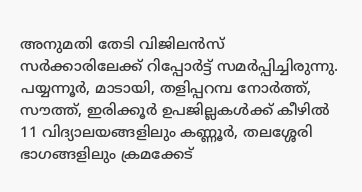അനുമതി തേടി വിജിലൻസ് സർക്കാരിലേക്ക് റിപ്പോർട്ട് സമർപ്പിച്ചിരുന്നു. പയ്യന്നൂർ, മാടായി, തളിപ്പറമ്പ നോർത്ത്, സൗത്ത്, ഇരിക്കൂർ ഉപജില്ലകൾക്ക് കീഴിൽ 11 വിദ്യാലയങ്ങളിലും കണ്ണൂർ, തലശ്ശേരി ഭാഗങ്ങളിലും ക്രമക്കേട്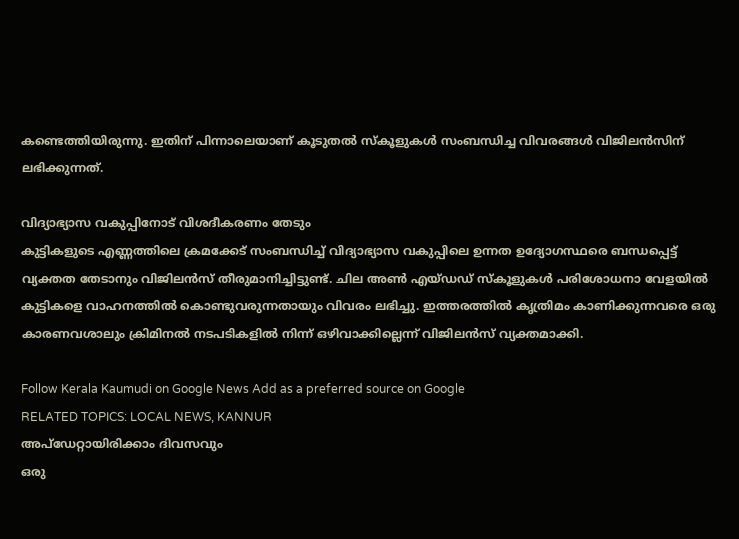കണ്ടെത്തിയിരുന്നു. ഇതിന് പിന്നാലെയാണ് കൂടുതൽ സ്‌കൂളുകൾ സംബന്ധിച്ച വിവരങ്ങൾ വിജിലൻസിന് ലഭിക്കുന്നത്.

വിദ്യാഭ്യാസ വകുപ്പിനോട് വിശദീകരണം തേടും
കുട്ടികളുടെ എണ്ണത്തിലെ ക്രമക്കേട് സംബന്ധിച്ച് വിദ്യാഭ്യാസ വകുപ്പിലെ ഉന്നത ഉദ്യോഗസ്ഥരെ ബന്ധപ്പെട്ട് വ്യക്തത തേടാനും വിജിലൻസ് തീരുമാനിച്ചിട്ടുണ്ട്. ചില അൺ എയ്ഡഡ് സ്‌കൂളുകൾ പരിശോധനാ വേളയിൽ കുട്ടികളെ വാഹനത്തിൽ കൊണ്ടുവരുന്നതായും വിവരം ലഭിച്ചു. ഇത്തരത്തിൽ കൃത്രിമം കാണിക്കുന്നവരെ ഒരു കാരണവശാലും ക്രിമിനൽ നടപടികളിൽ നിന്ന് ഒഴിവാക്കില്ലെന്ന് വിജിലൻസ് വ്യക്തമാക്കി.

Follow Kerala Kaumudi on Google News Add as a preferred source on Google
RELATED TOPICS: LOCAL NEWS, KANNUR
അപ്ഡേറ്റായിരിക്കാം ദിവസവും
ഒരു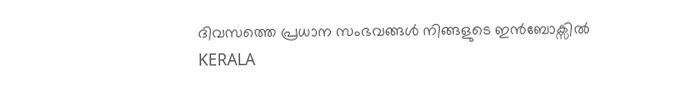ദിവസത്തെ പ്രധാന സംഭവങ്ങൾ നിങ്ങളുടെ ഇൻബോക്സിൽ
KERALA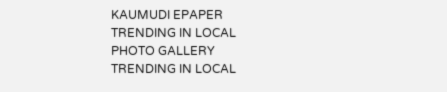KAUMUDI EPAPER
TRENDING IN LOCAL
PHOTO GALLERY
TRENDING IN LOCAL